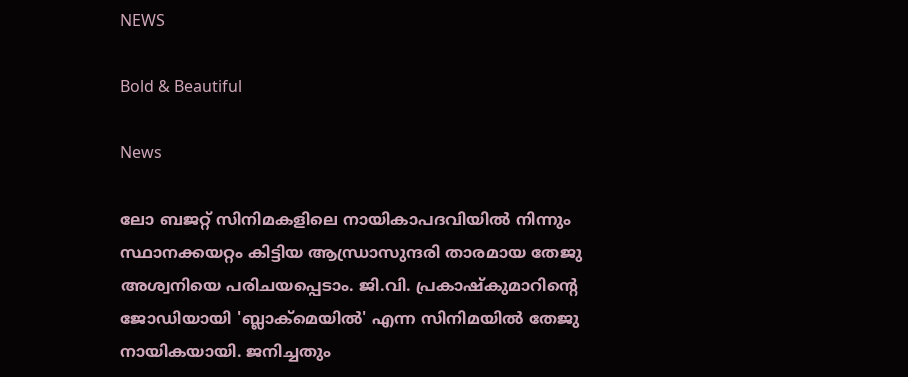NEWS

Bold & Beautiful

News

ലോ ബജറ്റ് സിനിമകളിലെ നായികാപദവിയില്‍ നിന്നും സ്ഥാനക്കയറ്റം കിട്ടിയ ആന്ധ്രാസുന്ദരി താരമായ തേജു അശ്വനിയെ പരിചയപ്പെടാം. ജി.വി. പ്രകാഷ്കുമാറിന്‍റെ ജോഡിയായി 'ബ്ലാക്മെയില്‍' എന്ന സിനിമയില്‍ തേജു നായികയായി. ജനിച്ചതും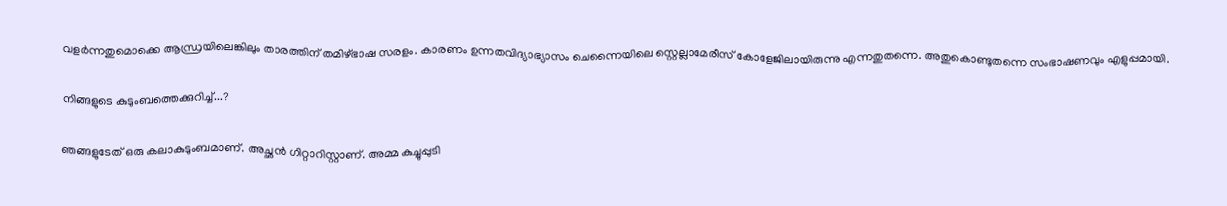വളര്‍ന്നതുമൊക്കെ ആന്ധ്രയിലെങ്കിലും താരത്തിന് തമിഴ്ഭാഷ സരളം. കാരണം ഉന്നതവിദ്യാഭ്യാസം ചെന്നൈയിലെ സ്റ്റെല്ലാമേരീസ് കോളേജിലായിരുന്നു എന്നതുതന്നെ. അതുകൊണ്ടുതന്നെ സംഭാഷണവും എളുപ്പമായി.

നിങ്ങളുടെ കുടുംബത്തെക്കുറിച്ച്...?

ഞങ്ങളുടേത് ഒരു കലാകുടുംബമാണ്. അച്ഛന്‍ ഗിറ്റാറിസ്റ്റാണ്. അമ്മ കുച്ചുപ്പുടി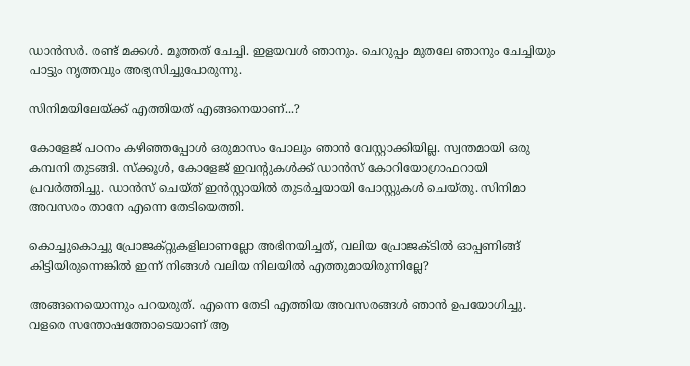ഡാന്‍സര്‍. രണ്ട് മക്കള്‍. മൂത്തത് ചേച്ചി. ഇളയവള്‍ ഞാനും. ചെറുപ്പം മുതലേ ഞാനും ചേച്ചിയും പാട്ടും നൃത്തവും അഭ്യസിച്ചുപോരുന്നു.

സിനിമയിലേയ്ക്ക് എത്തിയത് എങ്ങനെയാണ്...?

കോളേജ് പഠനം കഴിഞ്ഞപ്പോള്‍ ഒരുമാസം പോലും ഞാന്‍ വേസ്റ്റാക്കിയില്ല. സ്വന്തമായി ഒരു കമ്പനി തുടങ്ങി. സ്ക്കൂള്‍, കോളേജ് ഇവന്‍റുകള്‍ക്ക് ഡാന്‍സ് കോറിയോഗ്രാഫറായി പ്രവര്‍ത്തിച്ചു. ഡാന്‍സ് ചെയ്ത് ഇന്‍സ്റ്റായില്‍ തുടര്‍ച്ചയായി പോസ്റ്റുകള്‍ ചെയ്തു. സിനിമാ അവസരം താനേ എന്നെ തേടിയെത്തി.

കൊച്ചുകൊച്ചു പ്രോജക്റ്റുകളിലാണല്ലോ അഭിനയിച്ചത്, വലിയ പ്രോജക്ടില്‍ ഓപ്പണിങ്ങ് കിട്ടിയിരുന്നെങ്കില്‍ ഇന്ന് നിങ്ങള്‍ വലിയ നിലയില്‍ എത്തുമായിരുന്നില്ലേ?

അങ്ങനെയൊന്നും പറയരുത്. എന്നെ തേടി എത്തിയ അവസരങ്ങള്‍ ഞാന്‍ ഉപയോഗിച്ചു. വളരെ സന്തോഷത്തോടെയാണ് ആ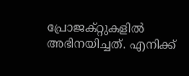പ്രോജക്റ്റുകളില്‍ അഭിനയിച്ചത്. എനിക്ക്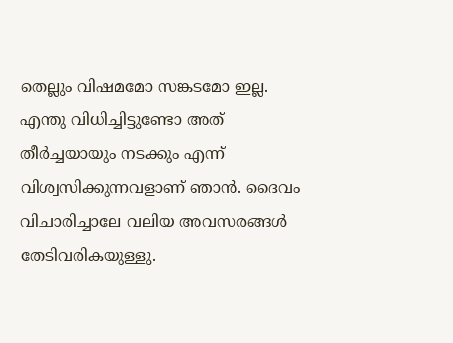തെല്ലും വിഷമമോ സങ്കടമോ ഇല്ല. എന്തു വിധിച്ചിട്ടുണ്ടോ അത് തീര്‍ച്ചയായും നടക്കും എന്ന് വിശ്വസിക്കുന്നവളാണ് ഞാന്‍. ദൈവം വിചാരിച്ചാലേ വലിയ അവസരങ്ങള്‍ തേടിവരികയുള്ളു.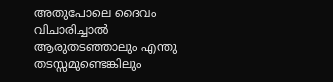അതുപോലെ ദൈവം വിചാരിച്ചാല്‍ ആരുതടഞ്ഞാലും എന്തു തടസ്സമുണ്ടെങ്കിലും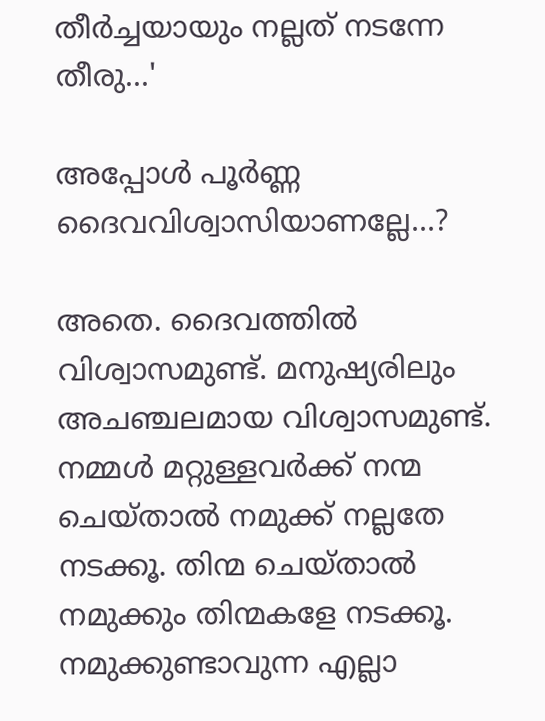തീര്‍ച്ചയായും നല്ലത് നടന്നേ തീരു...'

അപ്പോള്‍ പൂര്‍ണ്ണ ദൈവവിശ്വാസിയാണല്ലേ...?

അതെ. ദൈവത്തില്‍ വിശ്വാസമുണ്ട്. മനുഷ്യരിലും അചഞ്ചലമായ വിശ്വാസമുണ്ട്. നമ്മള്‍ മറ്റുള്ളവര്‍ക്ക് നന്മ ചെയ്താല്‍ നമുക്ക് നല്ലതേ നടക്കൂ. തിന്മ ചെയ്താല്‍ നമുക്കും തിന്മകളേ നടക്കൂ. നമുക്കുണ്ടാവുന്ന എല്ലാ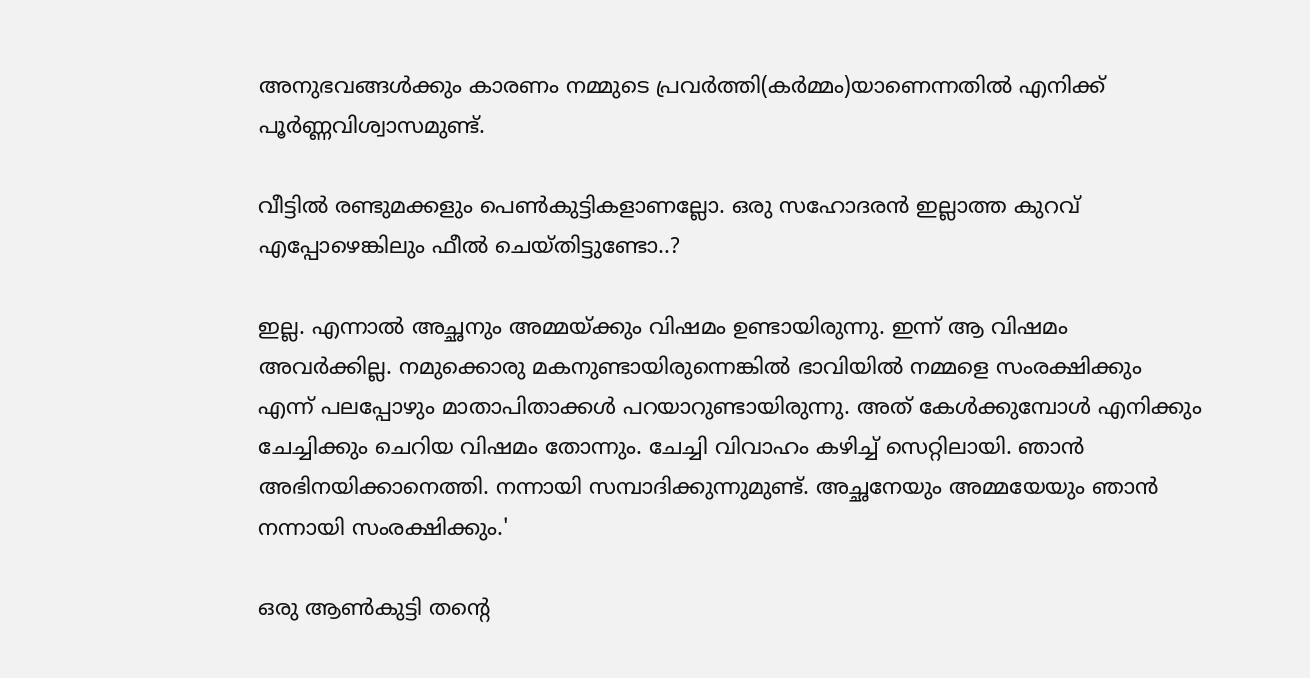അനുഭവങ്ങള്‍ക്കും കാരണം നമ്മുടെ പ്രവര്‍ത്തി(കര്‍മ്മം)യാണെന്നതില്‍ എനിക്ക് പൂര്‍ണ്ണവിശ്വാസമുണ്ട്.

വീട്ടില്‍ രണ്ടുമക്കളും പെണ്‍കുട്ടികളാണല്ലോ. ഒരു സഹോദരന്‍ ഇല്ലാത്ത കുറവ് എപ്പോഴെങ്കിലും ഫീല്‍ ചെയ്തിട്ടുണ്ടോ..?

ഇല്ല. എന്നാല്‍ അച്ഛനും അമ്മയ്ക്കും വിഷമം ഉണ്ടായിരുന്നു. ഇന്ന് ആ വിഷമം അവര്‍ക്കില്ല. നമുക്കൊരു മകനുണ്ടായിരുന്നെങ്കില്‍ ഭാവിയില്‍ നമ്മളെ സംരക്ഷിക്കും എന്ന് പലപ്പോഴും മാതാപിതാക്കള്‍ പറയാറുണ്ടായിരുന്നു. അത് കേള്‍ക്കുമ്പോള്‍ എനിക്കും ചേച്ചിക്കും ചെറിയ വിഷമം തോന്നും. ചേച്ചി വിവാഹം കഴിച്ച് സെറ്റിലായി. ഞാന്‍ അഭിനയിക്കാനെത്തി. നന്നായി സമ്പാദിക്കുന്നുമുണ്ട്. അച്ഛനേയും അമ്മയേയും ഞാന്‍ നന്നായി സംരക്ഷിക്കും.'

ഒരു ആണ്‍കുട്ടി തന്‍റെ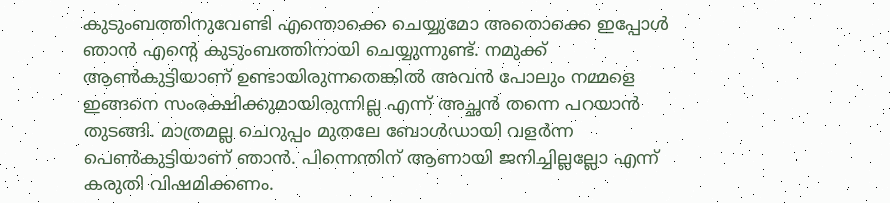കുടുംബത്തിനുവേണ്ടി എന്തൊക്കെ ചെയ്യുമോ അതൊക്കെ ഇപ്പോള്‍ ഞാന്‍ എന്‍റെ കുടുംബത്തിനായി ചെയ്യുന്നുണ്ട്. നമുക്ക് ആണ്‍കുട്ടിയാണ് ഉണ്ടായിരുന്നതെങ്കില്‍ അവന്‍ പോലും നമ്മളെ ഇങ്ങനെ സംരക്ഷിക്കുമായിരുന്നില്ല എന്ന് അച്ഛന്‍ തന്നെ പറയാന്‍ തുടങ്ങി. മാത്രമല്ല ചെറുപ്പം മുതലേ ബോള്‍ഡായി വളര്‍ന്ന പെണ്‍കുട്ടിയാണ് ഞാന്‍. പിന്നെന്തിന് ആണായി ജനിച്ചില്ലല്ലോ എന്ന് കരുതി വിഷമിക്കണം.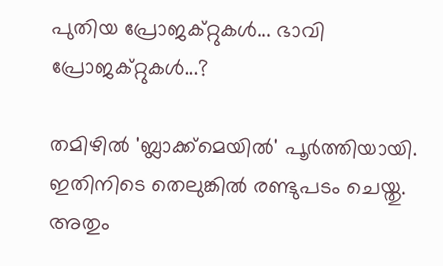പുതിയ പ്രോജക്റ്റുകള്‍... ഭാവി പ്രോജക്റ്റുകള്‍...?

തമിഴില്‍ 'ബ്ലാക്ക്മെയില്‍' പൂര്‍ത്തിയായി. ഇതിനിടെ തെലുങ്കില്‍ രണ്ടുപടം ചെയ്തു. അതും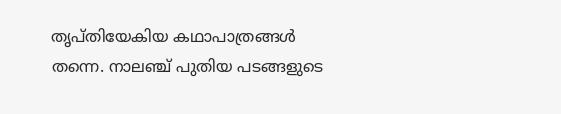തൃപ്തിയേകിയ കഥാപാത്രങ്ങള്‍ തന്നെ. നാലഞ്ച് പുതിയ പടങ്ങളുടെ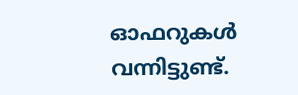ഓഫറുകള്‍ വന്നിട്ടുണ്ട്.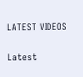LATEST VIDEOS

Latest